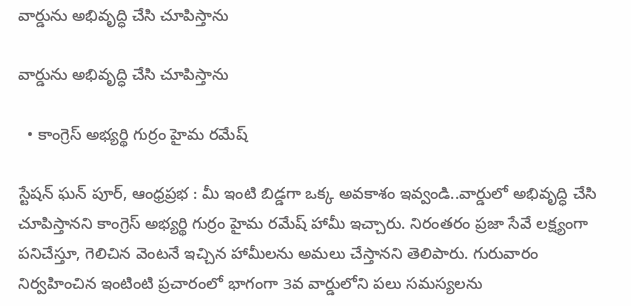వార్డును అభివృద్ధి చేసి చూపిస్తాను

వార్డును అభివృద్ధి చేసి చూపిస్తాను

  • కాంగ్రెస్ అభ్యర్థి గుర్రం హైమ రమేష్

స్టేషన్ ఘన్ పూర్, ఆంధ్రప్రభ : మీ ఇంటి బిడ్డగా ఒక్క అవకాశం ఇవ్వండి..వార్డులో అభివృద్ధి చేసి చూపిస్తానని కాంగ్రెస్ అభ్యర్థి గుర్రం హైమ రమేష్ హామీ ఇచ్చారు. నిరంతరం ప్రజా సేవే లక్ష్యంగా పనిచేస్తూ, గెలిచిన వెంటనే ఇచ్చిన హామీలను అమలు చేస్తానని తెలిపారు. గురువారం నిర్వహించిన ఇంటింటి ప్రచారంలో భాగంగా 3వ వార్డులోని పలు సమస్యలను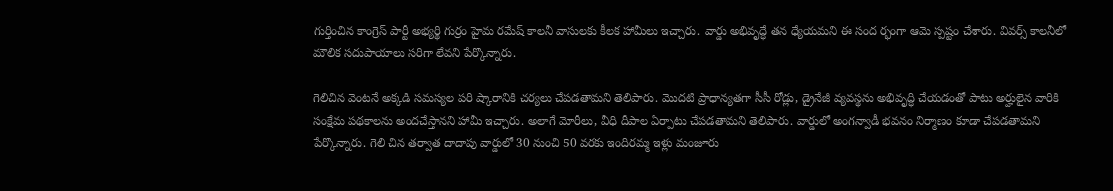గుర్తించిన కాంగ్రెస్ పార్టీ అభ్యర్థి గుర్రం హైమ రమేష్ కాలనీ వాసులకు కీలక హామీలు ఇచ్చారు. వార్డు అభివృద్ధే తన ధ్యేయమని ఈ సంద ర్భంగా ఆమె స్పష్టం చేశారు. వివర్స్ కాలనీలో మౌలిక సదుపాయాలు సరిగా లేవని పేర్కొన్నారు.

గెలిచిన వెంటనే అక్కడి సమస్యల పరి ష్కారానికి చర్యలు చేపడతామని తెలిపారు. మొదటి ప్రాధాన్యతగా సీసీ రోడ్లు, డ్రైనేజీ వ్యవస్థను అభివృద్ధి చేయడంతో పాటు అర్హులైన వారికి సంక్షేమ పథకాలను అందచేస్తానని హామీ ఇచ్చారు. అలాగే మోరీలు, వీధి దీపాల ఏర్పాటు చేపడతామని తెలిపారు. వార్డులో అంగన్వాడీ భవనం నిర్మాణం కూడా చేపడతామని పేర్కొన్నారు. గెలి చిన తర్వాత దాదాపు వార్డులో 30 నుంచి 50 వరకు ఇందిరమ్మ ఇళ్లు మంజూరు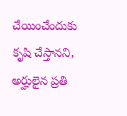చేయించేందుకు కృషి చేస్తానని, అర్హులైన ప్రతి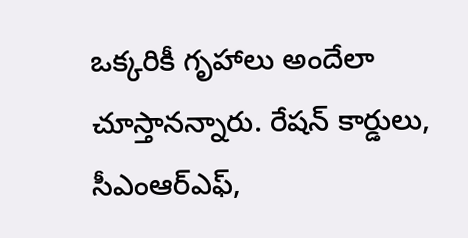ఒక్కరికీ గృహాలు అందేలా చూస్తానన్నారు. రేషన్ కార్డులు, సీఎంఆర్‌ఎఫ్‌,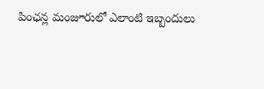పింఛన్ల మంజూరులో ఎలాంటి ఇబ్బందులు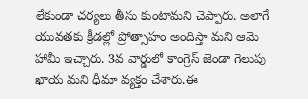లేకుండా చర్యలు తీసు కుంటామని చెప్పారు. అలాగే యువతకు క్రీడల్లో ప్రోత్సాహం అందిస్తా మని ఆమె హామీ ఇచ్చారు. 3వ వార్డులో కాంగ్రెస్ జెండా గెలుపు ఖాయ మని ధీమా వ్యక్తం చేశారు.ఈ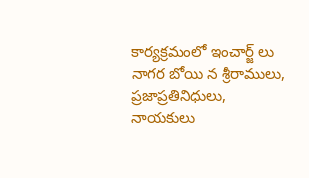కార్యక్రమంలో ఇంచార్జ్ లు నాగర బోయి న శ్రీరాములు, ప్రజాప్రతినిధులు, నాయకులు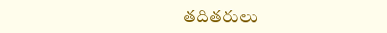తదితరులు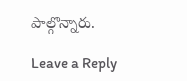పాల్గొన్నారు.

Leave a Reply